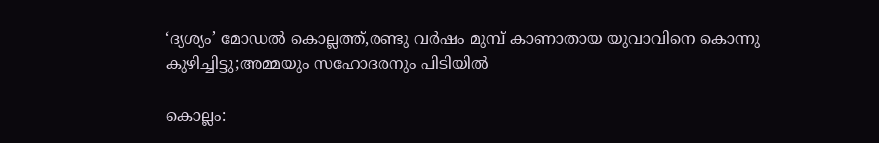‘ദ്യശ്യം’ മോഡൽ കൊല്ലത്ത്,രണ്ടു വര്‍ഷം മുമ്പ് കാണാതായ യുവാവിനെ കൊന്നു കുഴിച്ചിട്ടു;അമ്മയും സഹോദരനും പിടിയില്‍

കൊല്ലം: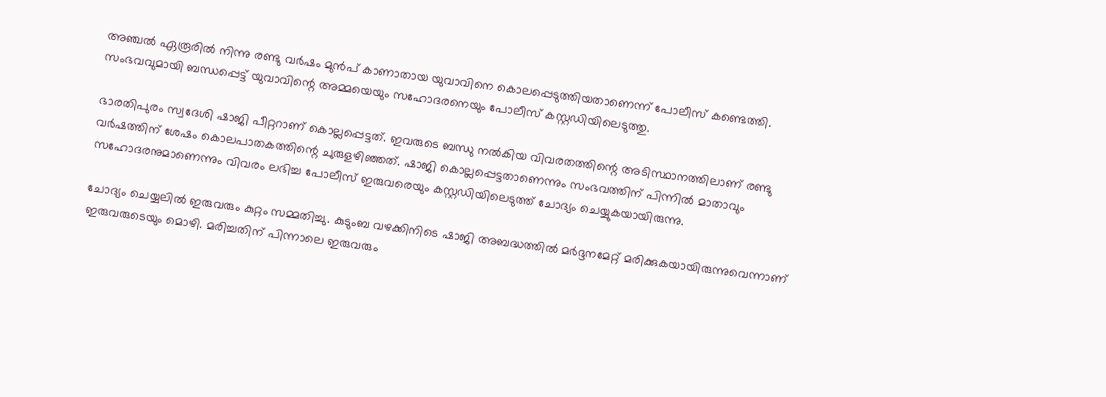അഞ്ചല്‍ ഏരൂരില്‍ നിന്നു രണ്ടു വര്‍ഷം മുന്‍പ് കാണാതായ യുവാവിനെ കൊലപ്പെടുത്തിയതാണെന്ന് പോലീസ് കണ്ടെത്തി. സംഭവവുമായി ബന്ധപ്പെട്ട് യുവാവിന്റെ അമ്മയെയും സഹോദരനെയും പോലീസ് കസ്റ്റഡിയിലെടുത്തു.

ഭാരതിപുരം സ്വദേശി ഷാജി പീറ്ററാണ് കൊല്ലപ്പെട്ടത്. ഇവരുടെ ബന്ധു നല്‍കിയ വിവരതത്തിന്റെ അടിസ്ഥാനത്തിലാണ് രണ്ടു വര്‍ഷത്തിന് ശേഷം കൊലപാതകത്തിന്റെ ചുരുളഴിഞ്ഞത്. ഷാജി കൊല്ലപ്പെട്ടതാണെന്നും സംഭവത്തിന് പിന്നില്‍ മാതാവും സഹോദരനുമാണെന്നും വിവരം ലഭിച്ച പോലീസ് ഇരുവരെയും കസ്റ്റഡിയിലെടുത്ത് ചോദ്യം ചെയ്യുകയായിരുന്നു.

ചോദ്യം ചെയ്യലില്‍ ഇരുവരും കുറ്റം സമ്മതിച്ചു. കുടുംബ വഴക്കിനിടെ ഷാജി അബദ്ധത്തില്‍ മര്‍ദ്ദനമേറ്റ് മരിക്കുകയായിരുന്നുവെന്നാണ് ഇരുവരുടെയും മൊഴി. മരിച്ചതിന് പിന്നാലെ ഇരുവരും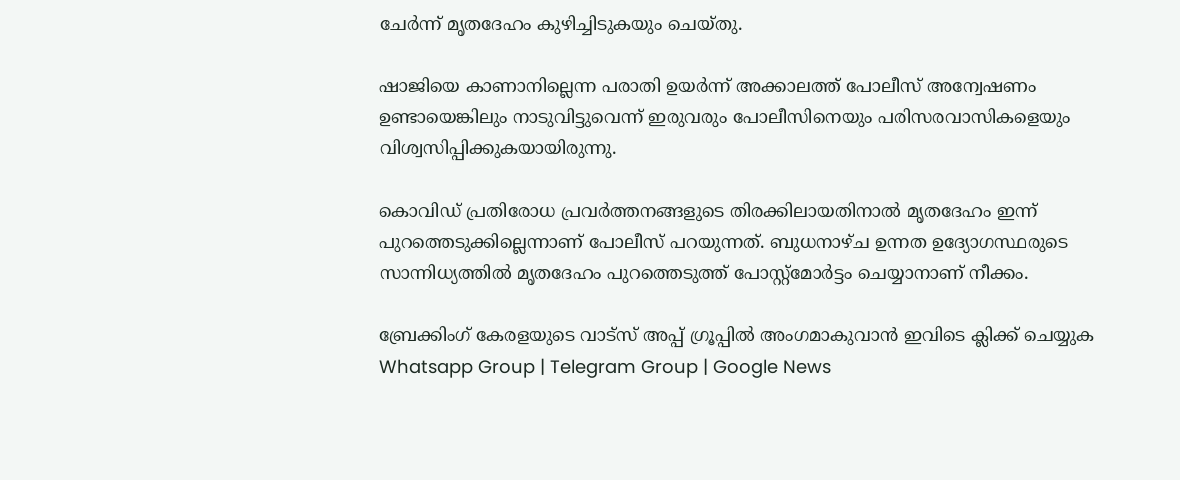ചേര്‍ന്ന് മൃതദേഹം കുഴിച്ചിടുകയും ചെയ്തു.

ഷാജിയെ കാണാനില്ലെന്ന പരാതി ഉയര്‍ന്ന് അക്കാലത്ത് പോലീസ് അന്വേഷണം ഉണ്ടായെങ്കിലും നാടുവിട്ടുവെന്ന് ഇരുവരും പോലീസിനെയും പരിസരവാസികളെയും വിശ്വസിപ്പിക്കുകയായിരുന്നു.

കൊവിഡ് പ്രതിരോധ പ്രവര്‍ത്തനങ്ങളുടെ തിരക്കിലായതിനാല്‍ മൃതദേഹം ഇന്ന് പുറത്തെടുക്കില്ലെന്നാണ് പോലീസ് പറയുന്നത്. ബുധനാഴ്ച ഉന്നത ഉദ്യോഗസ്ഥരുടെ സാന്നിധ്യത്തില്‍ മൃതദേഹം പുറത്തെടുത്ത് പോസ്റ്റ്‌മോര്‍ട്ടം ചെയ്യാനാണ് നീക്കം.

ബ്രേക്കിംഗ് കേരളയുടെ വാട്സ് അപ്പ് ഗ്രൂപ്പിൽ അംഗമാകുവാൻ ഇവിടെ ക്ലിക്ക് ചെയ്യുക Whatsapp Group | Telegram Group | Google News